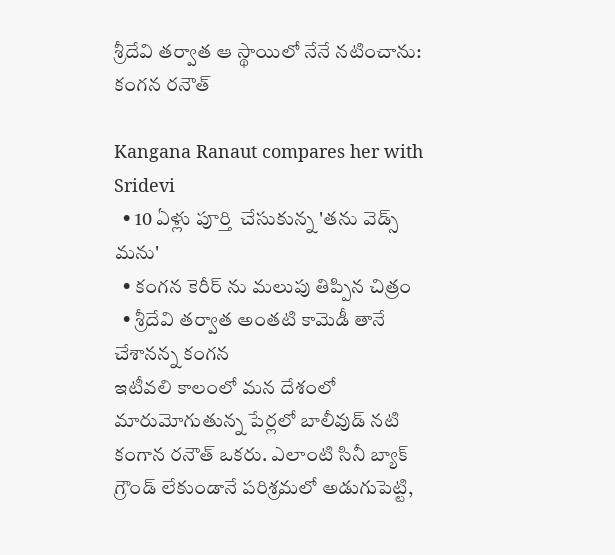శ్రీదేవి తర్వాత ఆ స్థాయిలో నేనే నటించాను: కంగన రనౌత్

Kangana Ranaut compares her with Sridevi
  • 10 ఏళ్లు పూర్తి  చేసుకున్న 'తను వెడ్స్ మను'
  • కంగన కెరీర్ ను మలుపు తిప్పిన చిత్రం
  • శ్రీదేవి తర్వాత అంతటి కామెడీ తానే చేశానన్న కంగన
ఇటీవలి కాలంలో మన దేశంలో మారుమోగుతున్న పేర్లలో బాలీవుడ్ నటి కంగాన రనౌత్ ఒకరు. ఎలాంటి సినీ బ్యాక్ గ్రౌండ్ లేకుండానే పరిశ్రమలో అడుగుపెట్టి,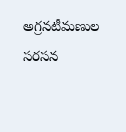అగ్రనటీమణుల సరసన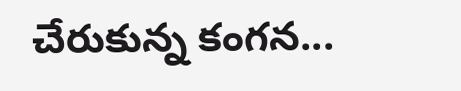చేరుకున్న కంగన...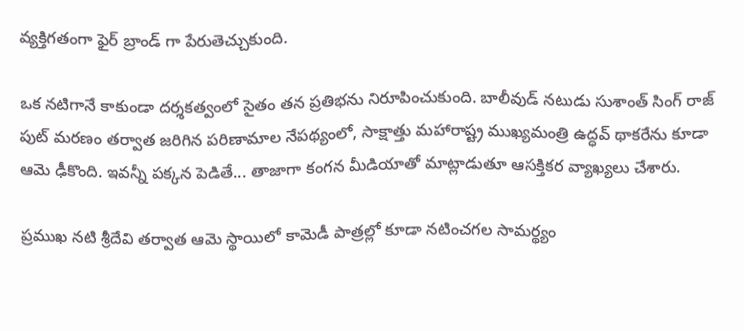వ్యక్తిగతంగా ఫైర్ బ్రాండ్ గా పేరుతెచ్చుకుంది.

ఒక నటిగానే కాకుండా దర్శకత్వంలో సైతం తన ప్రతిభను నిరూపించుకుంది. బాలీవుడ్ నటుడు సుశాంత్ సింగ్ రాజ్ పుట్ మరణం తర్వాత జరిగిన పరిణామాల నేపథ్యంలో, సాక్షాత్తు మహారాష్ట్ర ముఖ్యమంత్రి ఉద్ధవ్ థాకరేను కూడా ఆమె ఢీకొంది. ఇవన్నీ పక్కన పెడితే... తాజాగా కంగన మీడియాతో మాట్లాడుతూ ఆసక్తికర వ్యాఖ్యలు చేశారు.

ప్రముఖ నటి శ్రీదేవి తర్వాత ఆమె స్థాయిలో కామెడీ పాత్రల్లో కూడా నటించగల సామర్థ్యం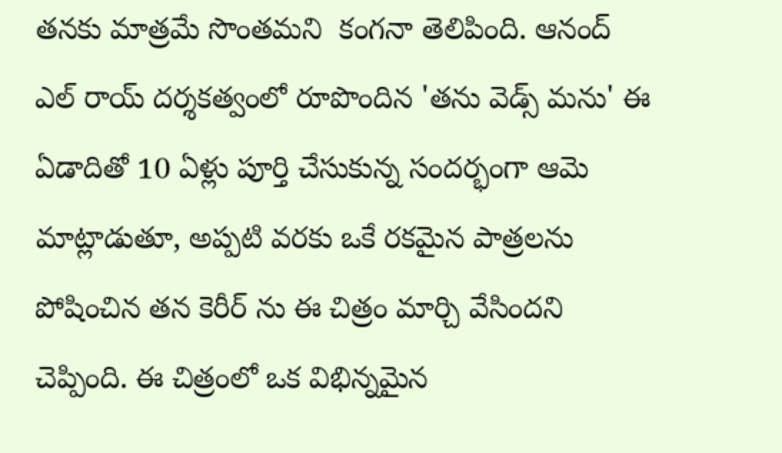తనకు మాత్రమే సొంతమని  కంగనా తెలిపింది. ఆనంద్ ఎల్ రాయ్ దర్శకత్వంలో రూపొందిన 'తను వెడ్స్ మను' ఈ  ఏడాదితో 10 ఏళ్లు పూర్తి చేసుకున్న సందర్భంగా ఆమె మాట్లాడుతూ, అప్పటి వరకు ఒకే రకమైన పాత్రలను పోషించిన తన కెరీర్ ను ఈ చిత్రం మార్చి వేసిందని చెప్పింది. ఈ చిత్రంలో ఒక విభిన్నమైన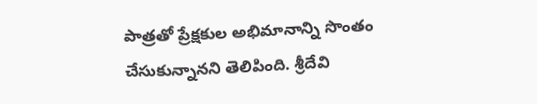పాత్రతో ప్రేక్షకుల అభిమానాన్ని సొంతం చేసుకున్నానని తెలిపింది. శ్రీదేవి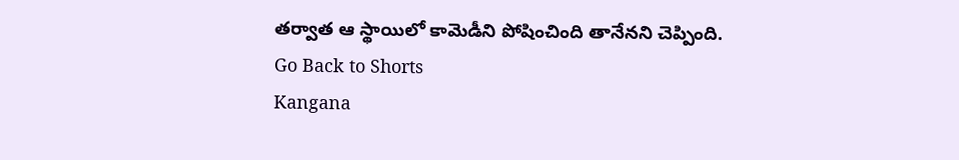తర్వాత ఆ స్థాయిలో కామెడీని పోషించింది తానేనని చెప్పింది.
Go Back to Shorts
Kangana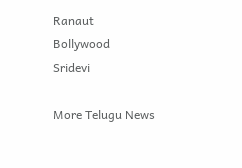Ranaut
Bollywood
Sridevi

More Telugu News